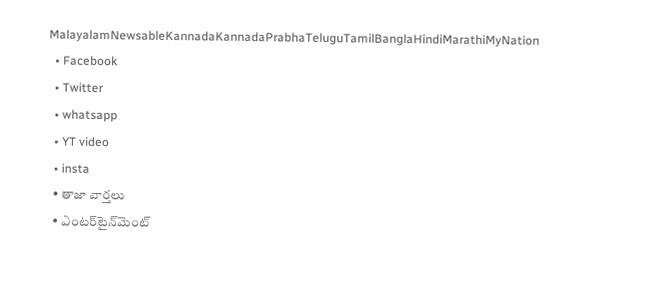MalayalamNewsableKannadaKannadaPrabhaTeluguTamilBanglaHindiMarathiMyNation
  • Facebook
  • Twitter
  • whatsapp
  • YT video
  • insta
  • తాజా వార్తలు
  • ఎంటర్‌టైన్‌మెంట్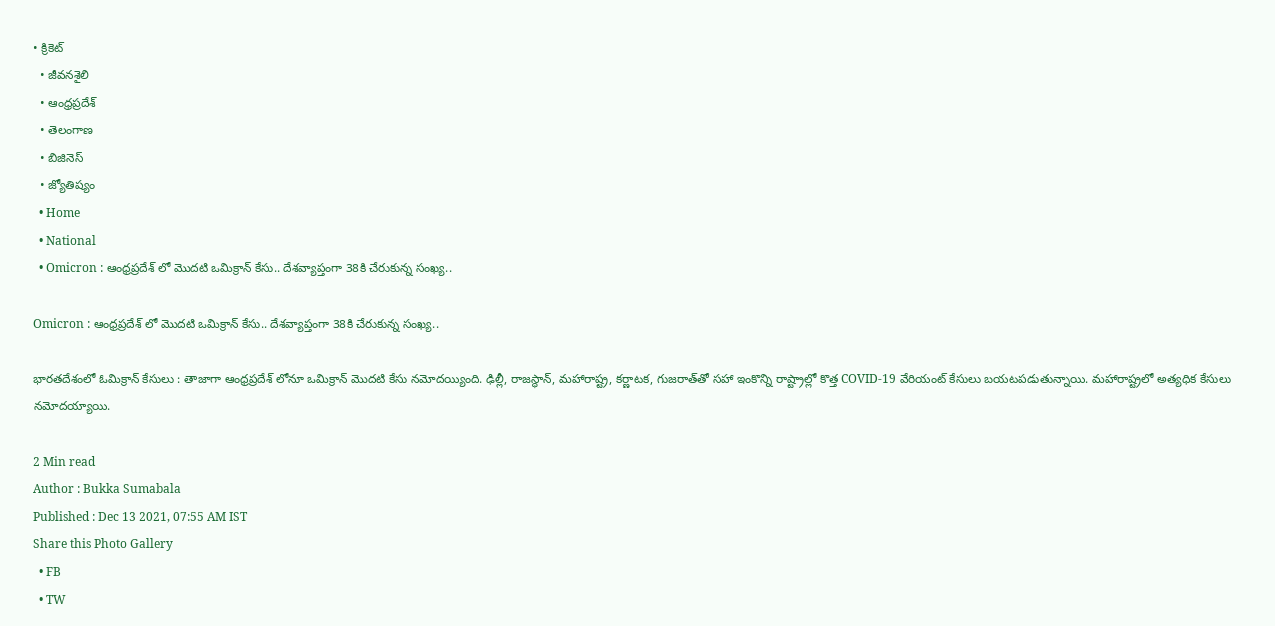• క్రికెట్
  • జీవనశైలి
  • ఆంధ్రప్రదేశ్
  • తెలంగాణ
  • బిజినెస్
  • జ్యోతిష్యం
  • Home
  • National
  • Omicron : ఆంధ్రప్రదేశ్ లో మొదటి ఒమిక్రాన్ కేసు.. దేశవ్యాప్తంగా 38కి చేరుకున్న సంఖ్య..

Omicron : ఆంధ్రప్రదేశ్ లో మొదటి ఒమిక్రాన్ కేసు.. దేశవ్యాప్తంగా 38కి చేరుకున్న సంఖ్య..

భారతదేశంలో ఓమిక్రాన్ కేసులు : తాజాగా ఆంధ్రప్రదేశ్ లోనూ ఒమిక్రాన్ మొదటి కేసు నమోదయ్యింది. ఢిల్లీ, రాజస్థాన్, మహారాష్ట్ర, కర్ణాటక, గుజరాత్‌తో సహా ఇంకొన్ని రాష్ట్రాల్లో కొత్త COVID-19 వేరియంట్ కేసులు బయటపడుతున్నాయి. మహారాష్ట్రలో అత్యధిక కేసులు నమోదయ్యాయి.

2 Min read
Author : Bukka Sumabala
Published : Dec 13 2021, 07:55 AM IST
Share this Photo Gallery
  • FB
  • TW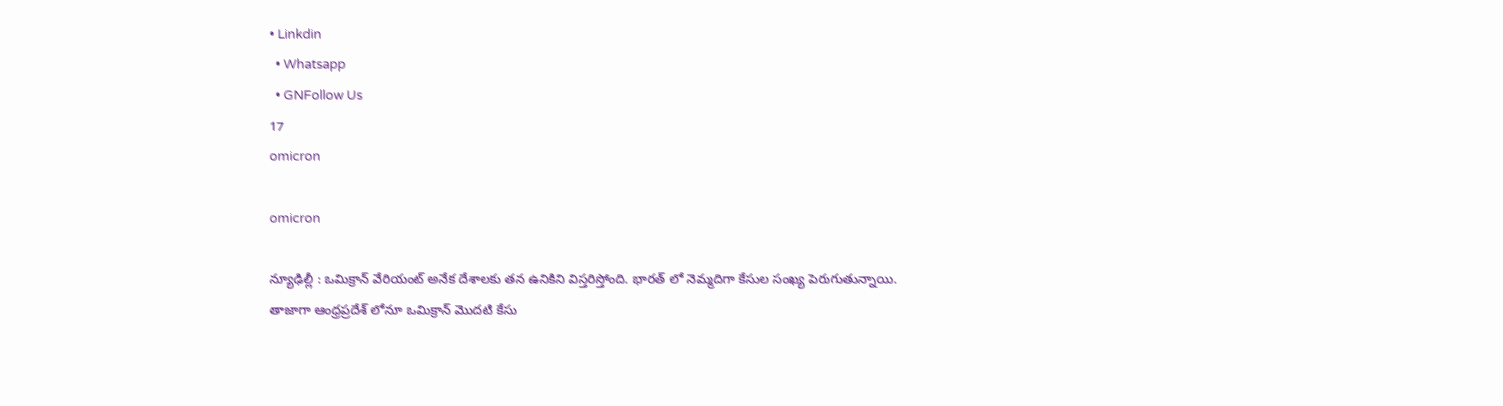• Linkdin
  • Whatsapp
  • GNFollow Us
17
omicron

omicron

న్యూఢిల్లీ : ఒమిక్రాన్ వేరియంట్ అనేక దేశాలకు తన ఉనికిని విస్తరిస్తోంది. భారత్ లో నెమ్మదిగా కేసుల సంఖ్య పెరుగుతున్నాయి. తాజాగా ఆంధ్రప్రదేశ్ లోనూ ఒమిక్రాన్ మొదటి కేసు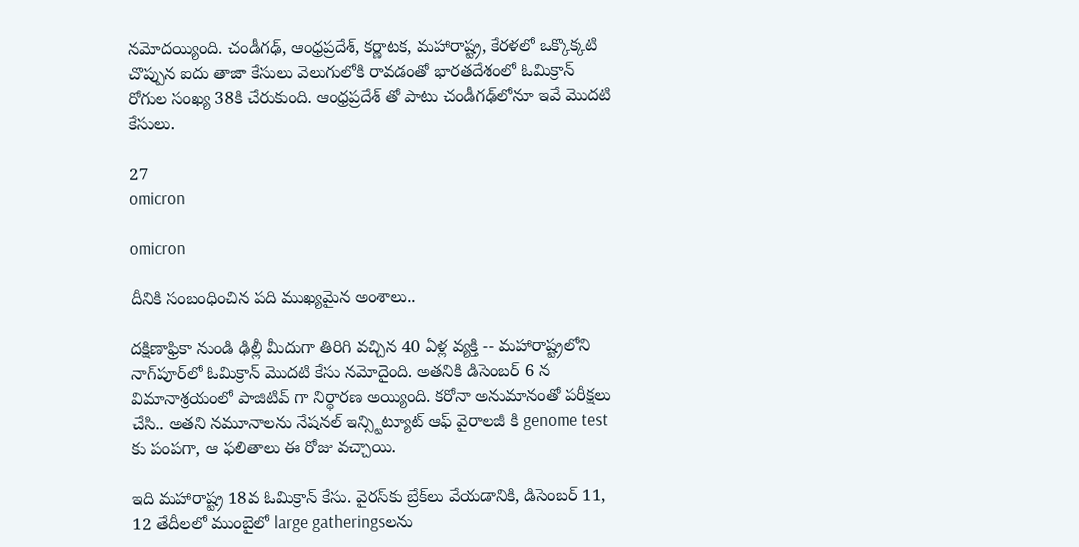నమోదయ్యింది. చండీగఢ్, ఆంధ్రప్రదేశ్, కర్ణాటక, మహారాష్ట్ర, కేరళలో ఒక్కొక్కటి చొప్పున ఐదు తాజా కేసులు వెలుగులోకి రావడంతో భారతదేశంలో ఓమిక్రాన్ రోగుల సంఖ్య 38కి చేరుకుంది. ఆంధ్రప్రదేశ్ తో పాటు చండీగఢ్‌లోనూ ఇవే మొదటి కేసులు.

27
omicron

omicron

దీనికి సంబంధించిన పది ముఖ్యమైన అంశాలు..

దక్షిణాఫ్రికా నుండి ఢిల్లీ మీదుగా తిరిగి వచ్చిన 40 ఏళ్ల వ్యక్తి -- మహారాష్ట్రలోని నాగ్‌పూర్‌లో ఓమిక్రాన్ మొదటి కేసు నమోదైంది. అతనికి డిసెంబర్ 6 న విమానాశ్రయంలో పాజిటివ్ గా నిర్థారణ అయ్యింది. కరోనా అనుమానంతో పరీక్షలు చేసి.. అతని నమూనాలను నేషనల్ ఇన్స్టిట్యూట్ ఆఫ్ వైరాలజీ కి genome test కు పంపగా, ఆ ఫలితాలు ఈ రోజు వచ్చాయి.

ఇది మహారాష్ట్ర 18వ ఓమిక్రాన్ కేసు. వైరస్‌కు బ్రేక్‌లు వేయడానికి, డిసెంబర్ 11, 12 తేదీలలో ముంబైలో large gatheringsలను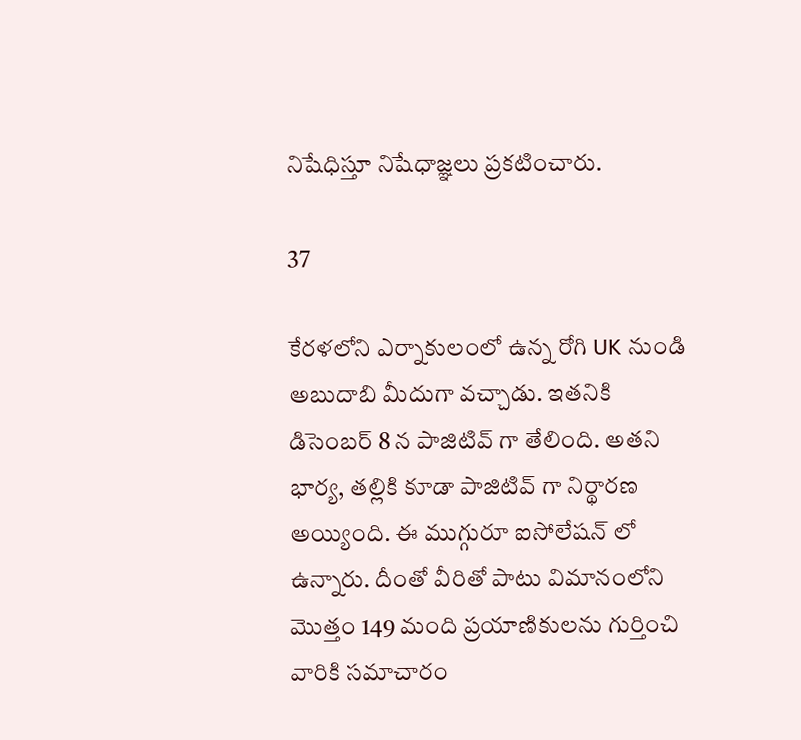నిషేధిస్తూ నిషేధాజ్ఞలు ప్రకటించారు.

37

కేరళలోని ఎర్నాకులంలో ఉన్న రోగి UK నుండి అబుదాబి మీదుగా వచ్చాడు. ఇతనికి డిసెంబర్ 8 న పాజిటివ్ గా తేలింది. అతని భార్య, తల్లికి కూడా పాజిటివ్ గా నిర్థారణ అయ్యింది. ఈ ముగ్గురూ ఐసోలేషన్ లో ఉన్నారు. దీంతో వీరితో పాటు విమానంలోని మొత్తం 149 మంది ప్రయాణికులను గుర్తించి వారికి సమాచారం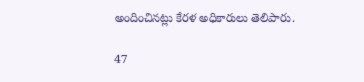అందించినట్లు కేరళ అధికారులు తెలిపారు.

47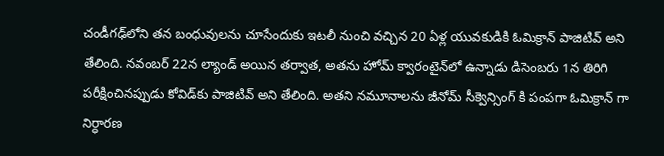చండీగఢ్‌లోని తన బంధువులను చూసేందుకు ఇటలీ నుంచి వచ్చిన 20 ఏళ్ల యువకుడికి ఓమిక్రాన్ పాజిటివ్ అని తేలింది. నవంబర్ 22న ల్యాండ్ అయిన తర్వాత, అతను హోమ్ క్వారంటైన్‌లో ఉన్నాడు డిసెంబరు 1న తిరిగి పరీక్షించినప్పుడు కోవిడ్‌కు పాజిటివ్ అని తేలింది. అతని నమూనాలను జీనోమ్ సీక్వెన్సింగ్ కి పంపగా ఓమిక్రాన్‌ గా నిర్ధారణ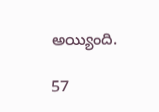అయ్యింది.

57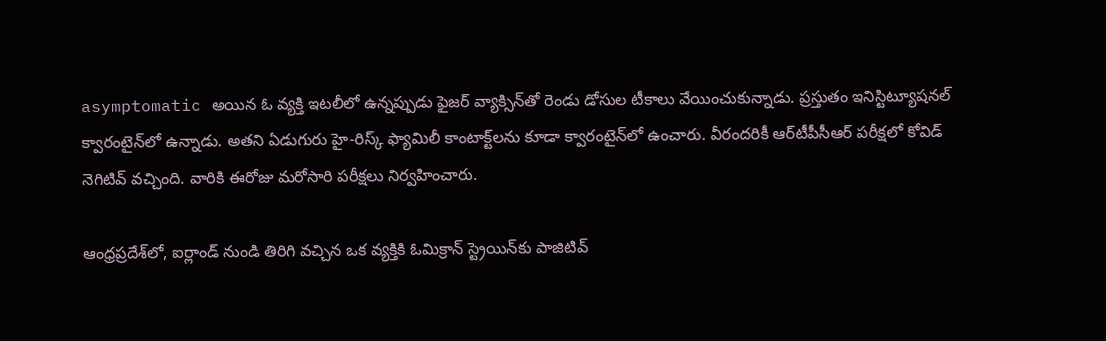asymptomatic అయిన ఓ వ్యక్తి ఇటలీలో ఉన్నప్పుడు ఫైజర్ వ్యాక్సిన్‌తో రెండు డోసుల టీకాలు వేయించుకున్నాడు. ప్రస్తుతం ఇనిస్టిట్యూషనల్ క్వారంటైన్‌లో ఉన్నాడు. అతని ఏడుగురు హై-రిస్క్ ఫ్యామిలీ కాంటాక్ట్‌లను కూడా క్వారంటైన్‌లో ఉంచారు. వీరందరికీ ఆర్‌టీపీసీఆర్‌ పరీక్షలో కోవిడ్‌ నెగిటివ్‌ వచ్చింది. వారికి ఈరోజు మరోసారి పరీక్షలు నిర్వహించారు.

ఆంధ్రప్రదేశ్‌లో, ఐర్లాండ్ నుండి తిరిగి వచ్చిన ఒక వ్యక్తికి ఓమిక్రాన్ స్ట్రెయిన్‌కు పాజిటివ్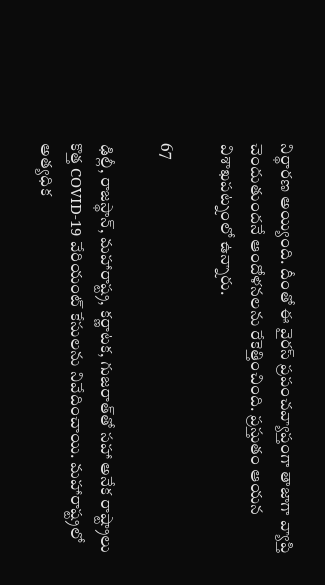నిర్థారణ అయ్యింది. దీంతో ఈ వైరస్ ప్రపంచవ్యాప్తంగా తాజాగా వ్యాప్తి చెందుతుందనే ఆందోళనలను రేకెత్తించింది. ప్రస్తుతం ఆయన విశాఖపట్నంలో ఉన్నారు.

67

ఢిల్లీ, రాజస్థాన్, మహారాష్ట్ర, కర్ణాటక, గుజరాత్‌తో సహా అనేక రాష్ట్రాలు కొత్త COVID-19 వేరియంట్ కేసులను నివేదించాయి. మహారాష్ట్రలో అత్యధిక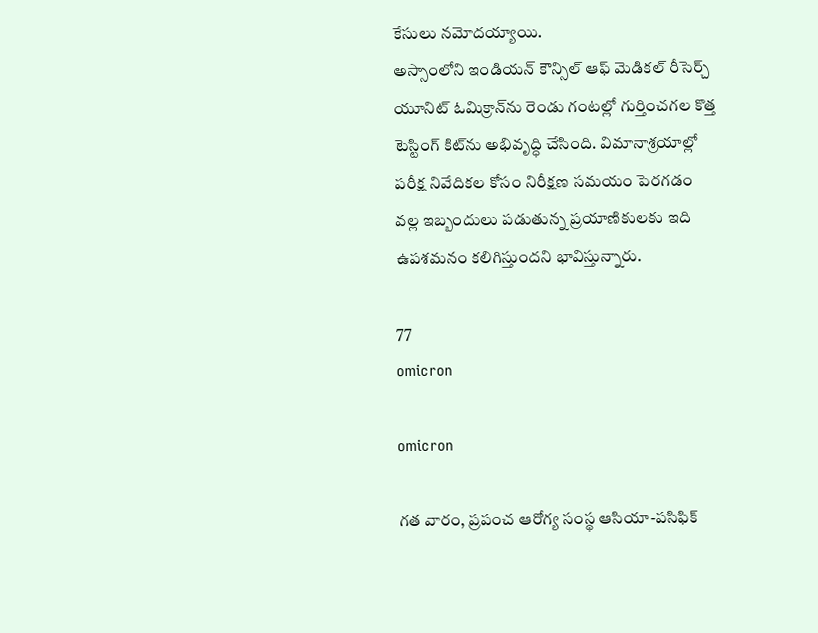కేసులు నమోదయ్యాయి.
అస్సాంలోని ఇండియన్ కౌన్సిల్ ఆఫ్ మెడికల్ రీసెర్చ్ యూనిట్ ఓమిక్రాన్‌ను రెండు గంటల్లో గుర్తించగల కొత్త టెస్టింగ్ కిట్‌ను అభివృద్ధి చేసింది. విమానాశ్రయాల్లో పరీక్ష నివేదికల కోసం నిరీక్షణ సమయం పెరగడం వల్ల ఇబ్బందులు పడుతున్న ప్రయాణికులకు ఇది ఉపశమనం కలిగిస్తుందని భావిస్తున్నారు.

77
omicron

omicron

గత వారం, ప్రపంచ ఆరోగ్య సంస్థ ఆసియా-పసిఫిక్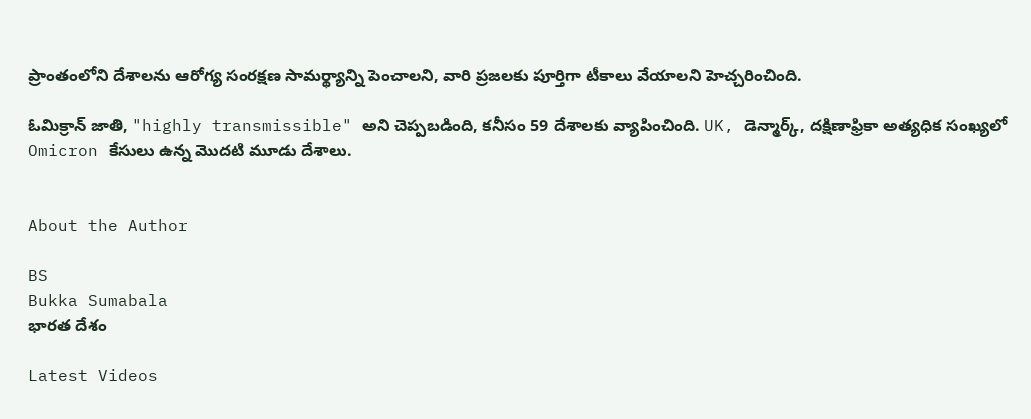ప్రాంతంలోని దేశాలను ఆరోగ్య సంరక్షణ సామర్థ్యాన్ని పెంచాలని, వారి ప్రజలకు పూర్తిగా టీకాలు వేయాలని హెచ్చరించింది.

ఓమిక్రాన్ జాతి, "highly transmissible" అని చెప్పబడింది, కనీసం 59 దేశాలకు వ్యాపించింది. UK, డెన్మార్క్, దక్షిణాఫ్రికా అత్యధిక సంఖ్యలో Omicron కేసులు ఉన్న మొదటి మూడు దేశాలు.


About the Author

BS
Bukka Sumabala
భారత దేశం

Latest Videos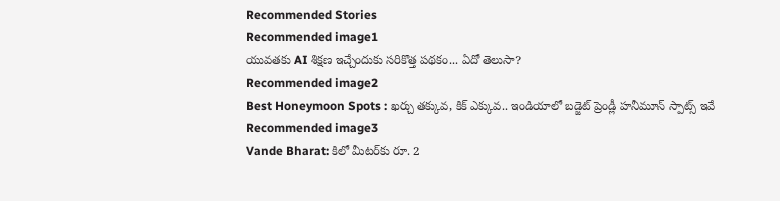Recommended Stories
Recommended image1
యువతకు AI శిక్షణ ఇచ్చేందుకు సరికొత్త పథకం... ఏదో తెలుసా?
Recommended image2
Best Honeymoon Spots : ఖర్చు తక్కువ, కిక్ ఎక్కువ.. ఇండియాలో బడ్జెట్ ప్రెండ్లీ హనీమూన్ స్పాట్స్ ఇవే
Recommended image3
Vande Bharat: కిలో మీట‌ర్‌కు రూ. 2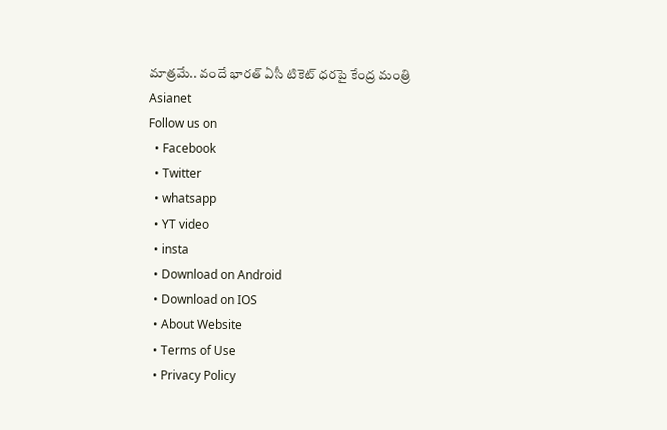మాత్ర‌మే.. వందే భార‌త్ ఏసీ టికెట్ ధ‌ర‌పై కేంద్ర మంత్రి
Asianet
Follow us on
  • Facebook
  • Twitter
  • whatsapp
  • YT video
  • insta
  • Download on Android
  • Download on IOS
  • About Website
  • Terms of Use
  • Privacy Policy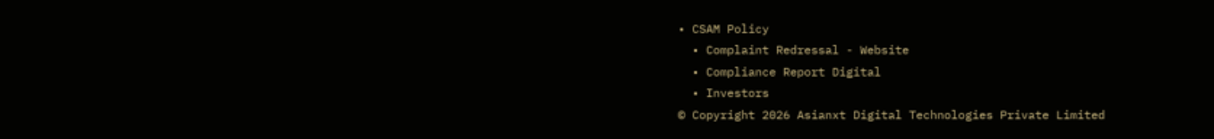• CSAM Policy
  • Complaint Redressal - Website
  • Compliance Report Digital
  • Investors
© Copyright 2026 Asianxt Digital Technologies Private Limited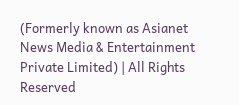(Formerly known as Asianet News Media & Entertainment Private Limited) | All Rights Reserved